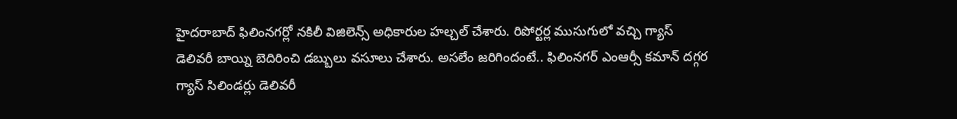హైదరాబాద్ ఫిలింనగర్లో నకిలీ విజిలెన్స్ అధికారుల హల్చల్ చేశారు. రిపోర్టర్ల ముసుగులో వచ్చి గ్యాస్ డెలివరీ బాయ్ని బెదిరించి డబ్బులు వసూలు చేశారు. అసలేం జరిగిందంటే.. ఫిలింనగర్ ఎంఆర్సీ కమాన్ దగ్గర గ్యాస్ సిలిండర్లు డెలివరీ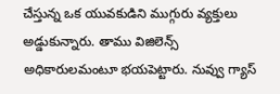చేస్తున్న ఒక యువకుడిని ముగ్గురు వ్యక్తులు అడ్డుకున్నారు. తాము విజిలెన్స్ అధికారులమంటూ భయపెట్టారు. నువ్వు గ్యాస్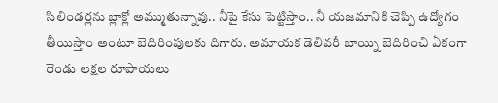సిలిండర్లను బ్లాక్లో అమ్ముతున్నావు.. నీపై కేసు పెట్టిస్తాం.. నీ యజమానికి చెప్పి ఉద్యోగం తీయిస్తాం అంటూ బెదిరింపులకు దిగారు. అమాయక డెలివరీ బాయ్ని బెదిరించి ఏకంగా రెండు లక్షల రూపాయలు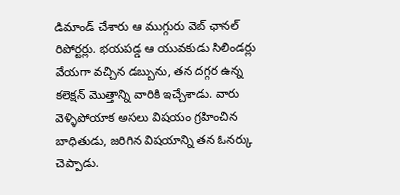డిమాండ్ చేశారు ఆ ముగ్గురు వెబ్ ఛానల్ రిపోర్టర్లు. భయపడ్డ ఆ యువకుడు సిలిండర్లు వేయగా వచ్చిన డబ్బును, తన దగ్గర ఉన్న కలెక్షన్ మొత్తాన్ని వారికి ఇచ్చేశాడు. వారు వెళ్ళిపోయాక అసలు విషయం గ్రహించిన బాధితుడు, జరిగిన విషయాన్ని తన ఓనర్కు చెప్పాడు.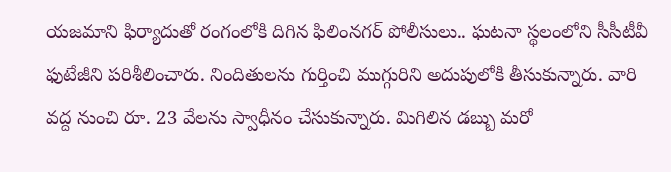యజమాని ఫిర్యాదుతో రంగంలోకి దిగిన ఫిలింనగర్ పోలీసులు.. ఘటనా స్థలంలోని సీసీటీవీ ఫుటేజీని పరిశీలించారు. నిందితులను గుర్తించి ముగ్గురిని అదుపులోకి తీసుకున్నారు. వారి వద్ద నుంచి రూ. 23 వేలను స్వాధీనం చేసుకున్నారు. మిగిలిన డబ్బు మరో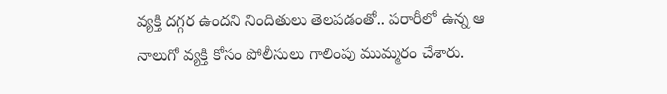వ్యక్తి దగ్గర ఉందని నిందితులు తెలపడంతో.. పరారీలో ఉన్న ఆ నాలుగో వ్యక్తి కోసం పోలీసులు గాలింపు ముమ్మరం చేశారు.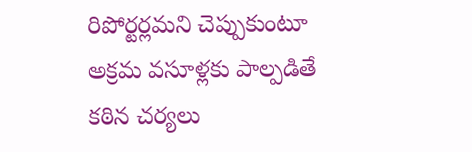రిపోర్టర్లమని చెప్పుకుంటూ అక్రమ వసూళ్లకు పాల్పడితే కఠిన చర్యలు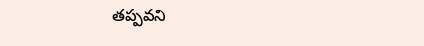తప్పవని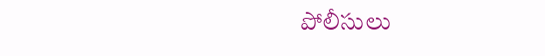పోలీసులు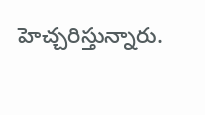హెచ్చరిస్తున్నారు.